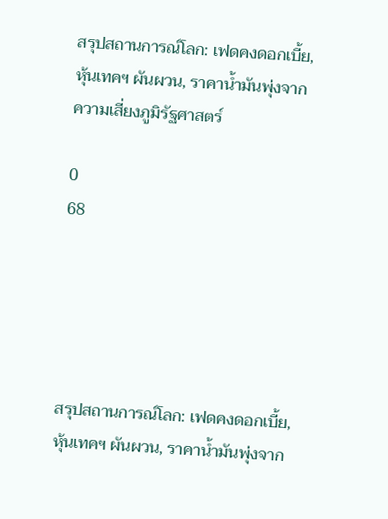สรุปสถานการณ์โลก: เฟดคงดอกเบี้ย, หุ้นเทคฯ ผันผวน, ราคาน้ำมันพุ่งจากความเสี่ยงภูมิรัฐศาสตร์

0
68





สรุปสถานการณ์โลก: เฟดคงดอกเบี้ย, หุ้นเทคฯ ผันผวน, ราคาน้ำมันพุ่งจาก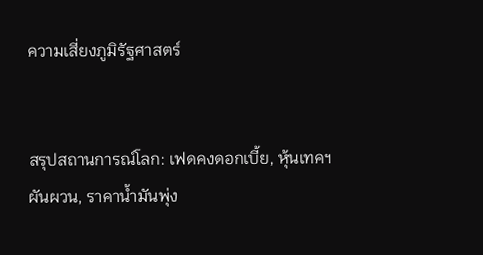ความเสี่ยงภูมิรัฐศาสตร์


สรุปสถานการณ์โลก: เฟดคงดอกเบี้ย, หุ้นเทคฯ ผันผวน, ราคาน้ำมันพุ่ง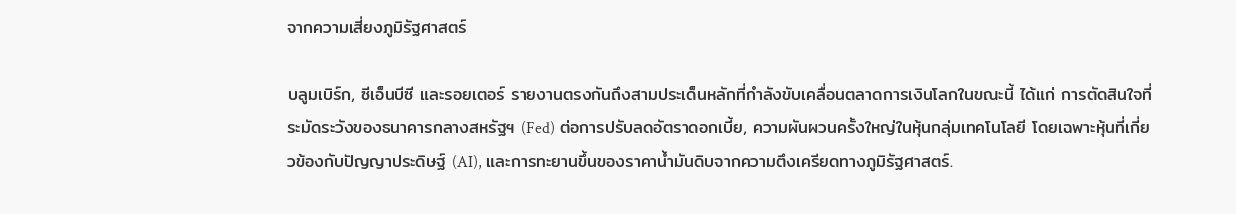จากความเสี่ยงภูมิรัฐศาสตร์

บลูมเบิร์ก, ซีเอ็นบีซี และรอยเตอร์ รายงานตรงกันถึงสามประเด็นหลักที่กำลังขับเคลื่อนตลาดการเงินโลกในขณะนี้ ได้แก่ การตัดสินใจที่ระมัดระวังของธนาคารกลางสหรัฐฯ (Fed) ต่อการปรับลดอัตราดอกเบี้ย, ความผันผวนครั้งใหญ่ในหุ้นกลุ่มเทคโนโลยี โดยเฉพาะหุ้นที่เกี่ยวข้องกับปัญญาประดิษฐ์ (AI), และการทะยานขึ้นของราคาน้ำมันดิบจากความตึงเครียดทางภูมิรัฐศาสตร์.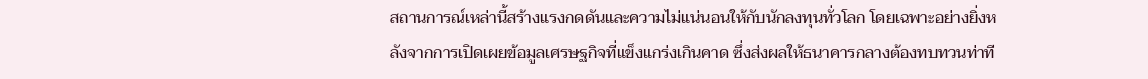สถานการณ์เหล่านี้สร้างแรงกดดันและความไม่แน่นอนให้กับนักลงทุนทั่วโลก โดยเฉพาะอย่างยิ่งหลังจากการเปิดเผยข้อมูลเศรษฐกิจที่แข็งแกร่งเกินคาด ซึ่งส่งผลให้ธนาคารกลางต้องทบทวนท่าที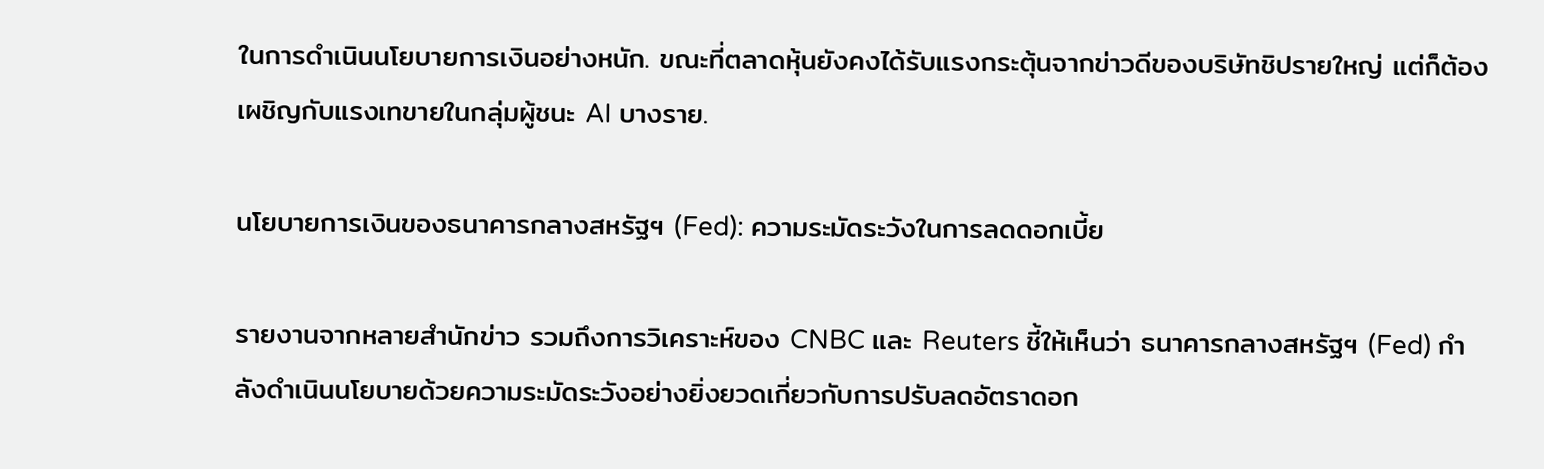ในการดำเนินนโยบายการเงินอย่างหนัก. ขณะที่ตลาดหุ้นยังคงได้รับแรงกระตุ้นจากข่าวดีของบริษัทชิปรายใหญ่ แต่ก็ต้องเผชิญกับแรงเทขายในกลุ่มผู้ชนะ AI บางราย.

นโยบายการเงินของธนาคารกลางสหรัฐฯ (Fed): ความระมัดระวังในการลดดอกเบี้ย

รายงานจากหลายสำนักข่าว รวมถึงการวิเคราะห์ของ CNBC และ Reuters ชี้ให้เห็นว่า ธนาคารกลางสหรัฐฯ (Fed) กำลังดำเนินนโยบายด้วยความระมัดระวังอย่างยิ่งยวดเกี่ยวกับการปรับลดอัตราดอก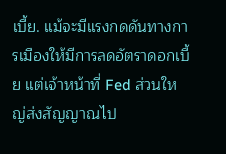เบี้ย. แม้จะมีแรงกดดันทางการเมืองให้มีการลดอัตราดอกเบี้ย แต่เจ้าหน้าที่ Fed ส่วนใหญ่ส่งสัญญาณไป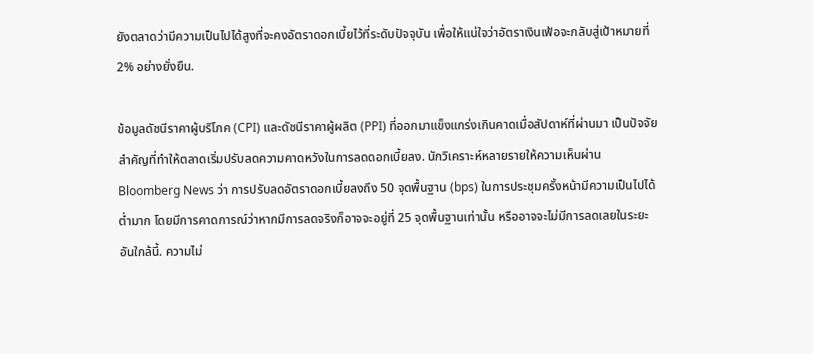ยังตลาดว่ามีความเป็นไปได้สูงที่จะคงอัตราดอกเบี้ยไว้ที่ระดับปัจจุบัน เพื่อให้แน่ใจว่าอัตราเงินเฟ้อจะกลับสู่เป้าหมายที่ 2% อย่างยั่งยืน.

ข้อมูลดัชนีราคาผู้บริโภค (CPI) และดัชนีราคาผู้ผลิต (PPI) ที่ออกมาแข็งแกร่งเกินคาดเมื่อสัปดาห์ที่ผ่านมา เป็นปัจจัยสำคัญที่ทำให้ตลาดเริ่มปรับลดความคาดหวังในการลดดอกเบี้ยลง. นักวิเคราะห์หลายรายให้ความเห็นผ่าน Bloomberg News ว่า การปรับลดอัตราดอกเบี้ยลงถึง 50 จุดพื้นฐาน (bps) ในการประชุมครั้งหน้ามีความเป็นไปได้ต่ำมาก โดยมีการคาดการณ์ว่าหากมีการลดจริงก็อาจจะอยู่ที่ 25 จุดพื้นฐานเท่านั้น หรืออาจจะไม่มีการลดเลยในระยะอันใกล้นี้. ความไม่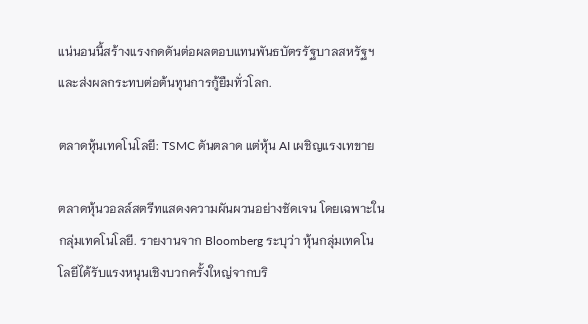แน่นอนนี้สร้างแรงกดดันต่อผลตอบแทนพันธบัตรรัฐบาลสหรัฐฯ และส่งผลกระทบต่อต้นทุนการกู้ยืมทั่วโลก.

ตลาดหุ้นเทคโนโลยี: TSMC ดันตลาด แต่หุ้น AI เผชิญแรงเทขาย

ตลาดหุ้นวอลล์สตรีทแสดงความผันผวนอย่างชัดเจน โดยเฉพาะในกลุ่มเทคโนโลยี. รายงานจาก Bloomberg ระบุว่า หุ้นกลุ่มเทคโนโลยีได้รับแรงหนุนเชิงบวกครั้งใหญ่จากบริ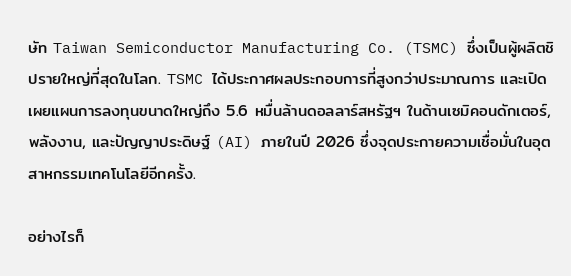ษัท Taiwan Semiconductor Manufacturing Co. (TSMC) ซึ่งเป็นผู้ผลิตชิปรายใหญ่ที่สุดในโลก. TSMC ได้ประกาศผลประกอบการที่สูงกว่าประมาณการ และเปิดเผยแผนการลงทุนขนาดใหญ่ถึง 5.6 หมื่นล้านดอลลาร์สหรัฐฯ ในด้านเซมิคอนดักเตอร์, พลังงาน, และปัญญาประดิษฐ์ (AI) ภายในปี 2026 ซึ่งจุดประกายความเชื่อมั่นในอุตสาหกรรมเทคโนโลยีอีกครั้ง.

อย่างไรก็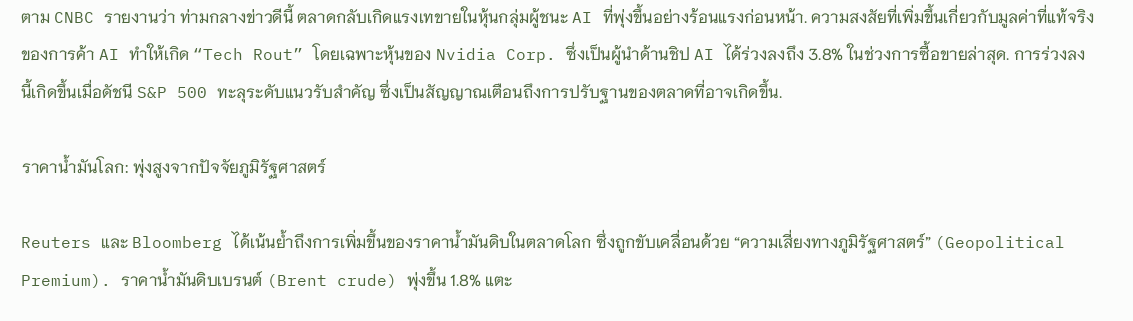ตาม CNBC รายงานว่า ท่ามกลางข่าวดีนี้ ตลาดกลับเกิดแรงเทขายในหุ้นกลุ่มผู้ชนะ AI ที่พุ่งขึ้นอย่างร้อนแรงก่อนหน้า. ความสงสัยที่เพิ่มขึ้นเกี่ยวกับมูลค่าที่แท้จริงของการค้า AI ทำให้เกิด “Tech Rout” โดยเฉพาะหุ้นของ Nvidia Corp. ซึ่งเป็นผู้นำด้านชิป AI ได้ร่วงลงถึง 3.8% ในช่วงการซื้อขายล่าสุด. การร่วงลงนี้เกิดขึ้นเมื่อดัชนี S&P 500 ทะลุระดับแนวรับสำคัญ ซึ่งเป็นสัญญาณเตือนถึงการปรับฐานของตลาดที่อาจเกิดขึ้น.

ราคาน้ำมันโลก: พุ่งสูงจากปัจจัยภูมิรัฐศาสตร์

Reuters และ Bloomberg ได้เน้นย้ำถึงการเพิ่มขึ้นของราคาน้ำมันดิบในตลาดโลก ซึ่งถูกขับเคลื่อนด้วย “ความเสี่ยงทางภูมิรัฐศาสตร์” (Geopolitical Premium). ราคาน้ำมันดิบเบรนต์ (Brent crude) พุ่งขึ้น 1.8% แตะ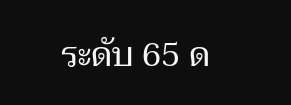ระดับ 65 ด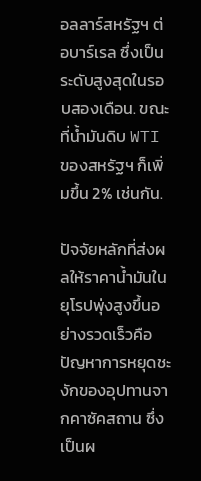อลลาร์สหรัฐฯ ต่อบาร์เรล ซึ่งเป็นระดับสูงสุดในรอบสองเดือน. ขณะที่น้ำมันดิบ WTI ของสหรัฐฯ ก็เพิ่มขึ้น 2% เช่นกัน.

ปัจจัยหลักที่ส่งผลให้ราคาน้ำมันในยุโรปพุ่งสูงขึ้นอย่างรวดเร็วคือปัญหาการหยุดชะงักของอุปทานจากคาซัคสถาน ซึ่งเป็นผ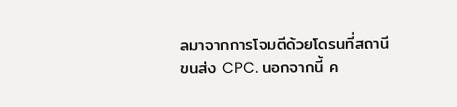ลมาจากการโจมตีด้วยโดรนที่สถานีขนส่ง CPC. นอกจากนี้ ค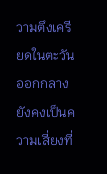วามตึงเครียดในตะวันออกกลางยังคงเป็นความเสี่ยงที่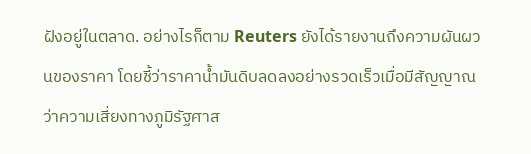ฝังอยู่ในตลาด. อย่างไรก็ตาม Reuters ยังได้รายงานถึงความผันผวนของราคา โดยชี้ว่าราคาน้ำมันดิบลดลงอย่างรวดเร็วเมื่อมีสัญญาณว่าความเสี่ยงทางภูมิรัฐศาส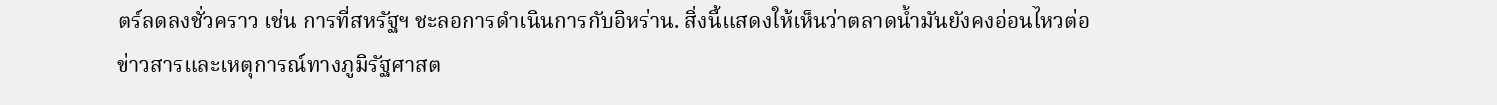ตร์ลดลงชั่วคราว เช่น การที่สหรัฐฯ ชะลอการดำเนินการกับอิหร่าน. สิ่งนี้แสดงให้เห็นว่าตลาดน้ำมันยังคงอ่อนไหวต่อข่าวสารและเหตุการณ์ทางภูมิรัฐศาสต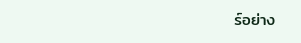ร์อย่าง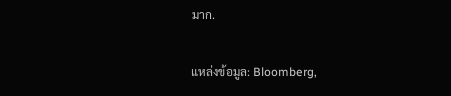มาก.

แหล่งข้อมูล: Bloomberg,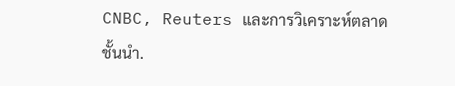CNBC, Reuters และการวิเคราะห์ตลาดชั้นนำ.